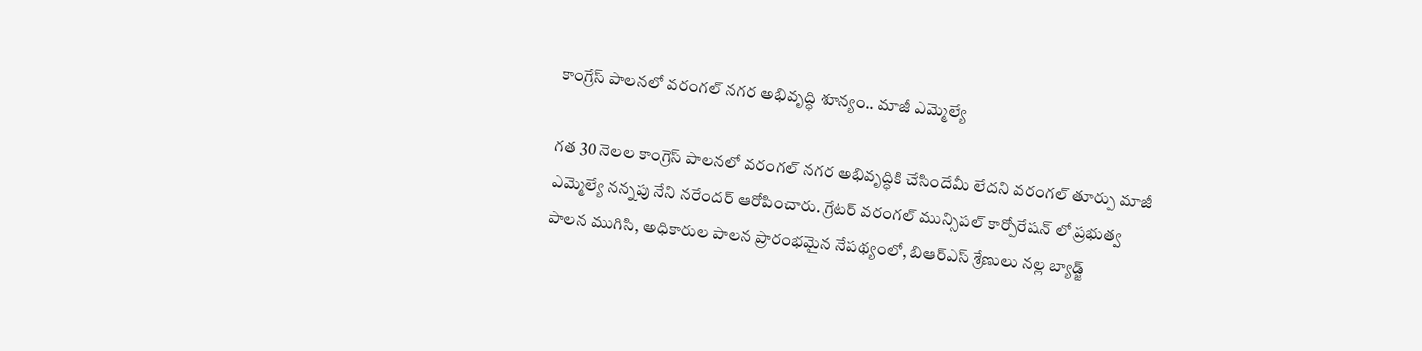కాంగ్రేస్ పాలనలో వరంగల్ నగర అభివృద్ధి శూన్యం.. మాజీ ఎమ్మెల్యే

గత 30 నెలల కాంగ్రెస్ పాలనలో వరంగల్ నగర అభివృద్ధికి చేసిందేమీ లేదని వరంగల్ తూర్పు మాజీ ఎమ్మెల్యే నన్నపు నేని నరేందర్ ఆరోపించారు. గ్రేటర్ వరంగల్ మున్సిపల్ కార్పోరేషన్ లో ప్రభుత్వ పాలన ముగిసి, అధికారుల పాలన ప్రారంభమైన నేపథ్యంలో, బిఆర్ఎస్ శ్రేణులు నల్ల బ్యాడ్జ్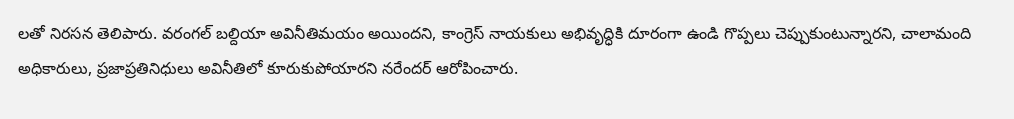లతో నిరసన తెలిపారు. వరంగల్ బల్దియా అవినీతిమయం అయిందని, కాంగ్రెస్ నాయకులు అభివృద్ధికి దూరంగా ఉండి గొప్పలు చెప్పుకుంటున్నారని, చాలామంది అధికారులు, ప్రజాప్రతినిధులు అవినీతిలో కూరుకుపోయారని నరేందర్ ఆరోపించారు.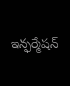ఇన్ఫర్మేషన్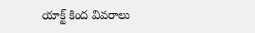యాక్ట్ కింద వివరాలు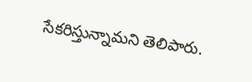సేకరిస్తున్నామని తెలిపారు.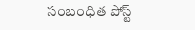సంబంధిత పోస్ట్